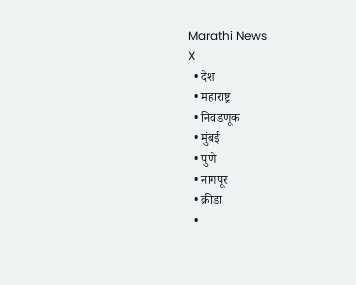Marathi News
X
  • देश
  • महाराष्ट्र
  • निवडणूक
  • मुंबई
  • पुणे
  • नागपूर
  • क्रीडा
  •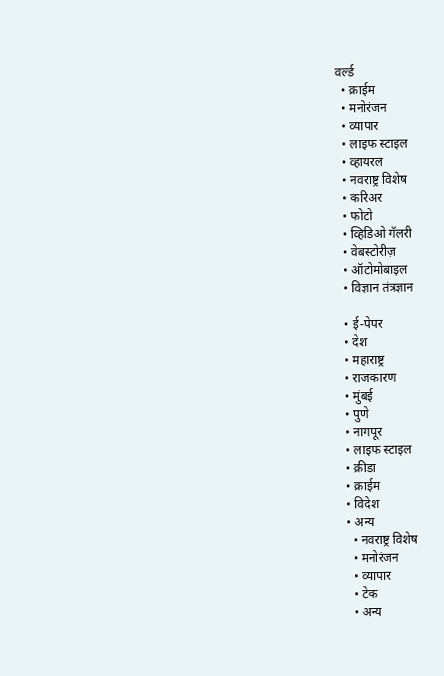वर्ल्ड
  • क्राईम
  • मनोरंजन
  • व्यापार
  • लाइफ स्टाइल
  • व्हायरल
  • नवराष्ट्र विशेष
  • करिअर
  • फोटो
  • व्हिडिओ गॅलरी
  • वेबस्टोरीज़
  • ऑटोमोबाइल
  • विज्ञान तंत्रज्ञान

  • ई-पेपर
  • देश
  • महाराष्ट्र
  • राजकारण
  • मुंबई
  • पुणे
  • नागपूर
  • लाइफ स्टाइल
  • क्रीडा
  • क्राईम
  • विदेश
  • अन्य
    • नवराष्ट्र विशेष
    • मनोरंजन
    • व्यापार
    • टेक
    • अन्य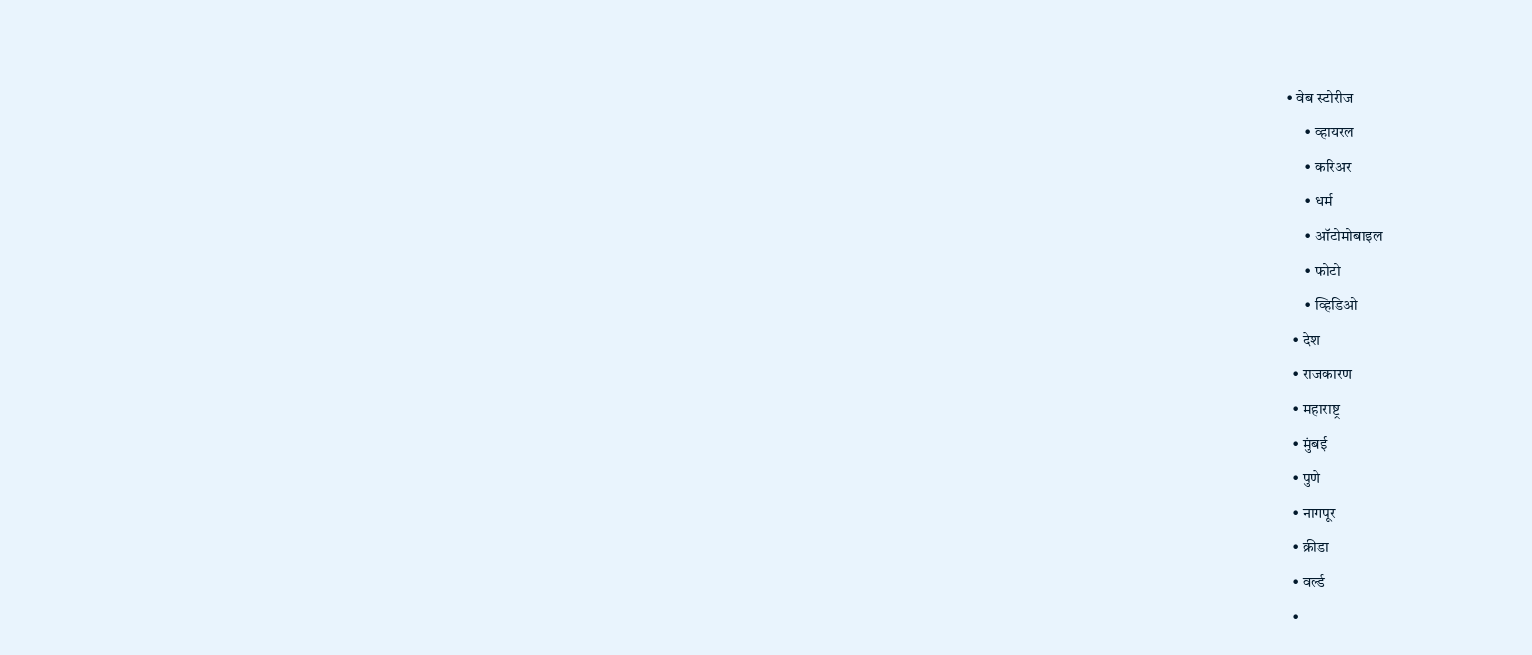• वेब स्टोरीज
      • व्हायरल
      • करिअर
      • धर्म
      • ऑटोमोबाइल
      • फोटो
      • व्हिडिओ
  • देश
  • राजकारण
  • महाराष्ट्र
  • मुंबई
  • पुणे
  • नागपूर
  • क्रीडा
  • वर्ल्ड
  •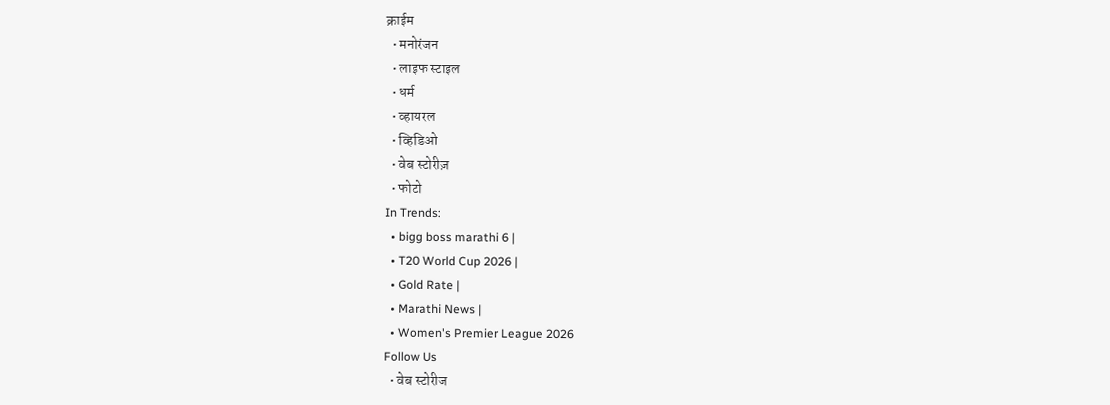क्राईम
  • मनोरंजन
  • लाइफ स्टाइल
  • धर्म
  • व्हायरल
  • व्हिडिओ
  • वेब स्टोरीज़
  • फोटो
In Trends:
  • bigg boss marathi 6 |
  • T20 World Cup 2026 |
  • Gold Rate |
  • Marathi News |
  • Women's Premier League 2026
Follow Us
  • वेब स्टोरीज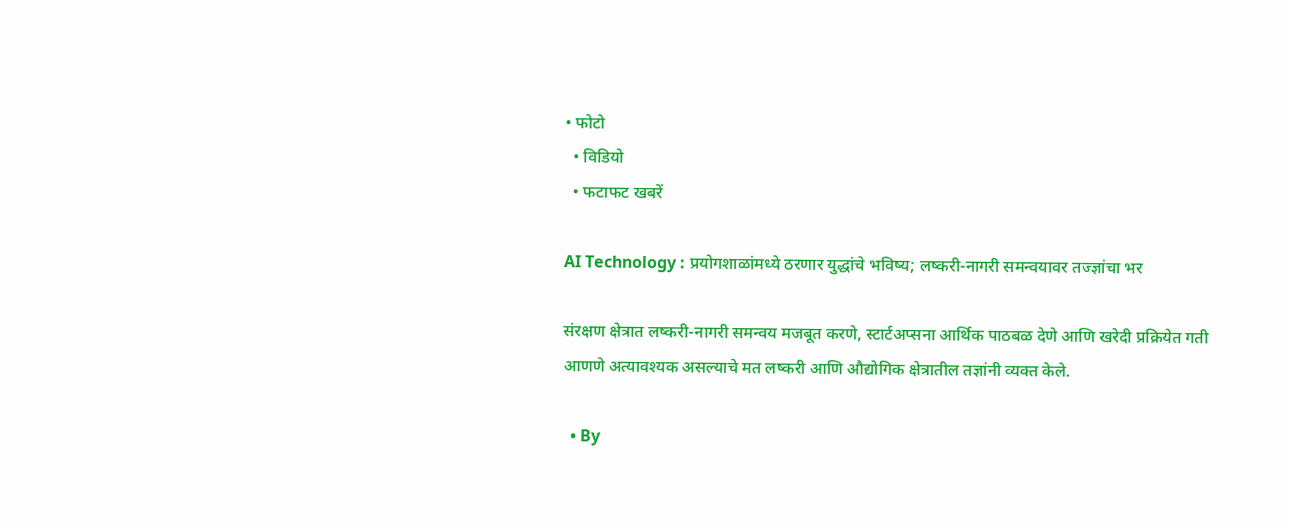• फोटो
  • विडियो
  • फटाफट खबरें

AI Technology : प्रयोगशाळांमध्ये ठरणार युद्धांचे भविष्य; लष्करी-नागरी समन्वयावर तज्ज्ञांचा भर

संरक्षण क्षेत्रात लष्करी-नागरी समन्वय मजबूत करणे, स्टार्टअप्सना आर्थिक पाठबळ देणे आणि खरेदी प्रक्रियेत गती आणणे अत्यावश्यक असल्याचे मत लष्करी आणि औद्योगिक क्षेत्रातील तज्ञांनी व्यक्त केले.

  • By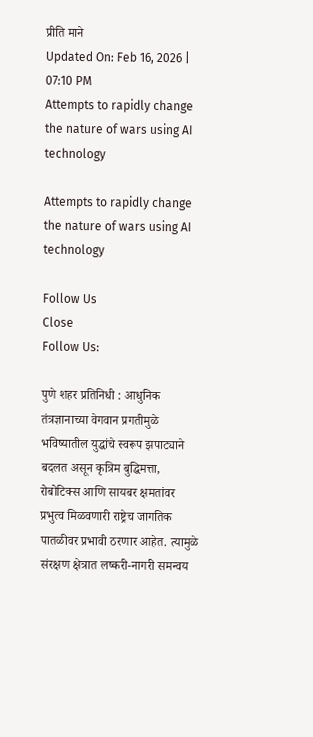प्रीति माने
Updated On: Feb 16, 2026 | 07:10 PM
Attempts to rapidly change the nature of wars using AI technology

Attempts to rapidly change the nature of wars using AI technology

Follow Us
Close
Follow Us:

पुणे शहर प्रतिनिधी : आधुनिक तंत्रज्ञानाच्या वेगवान प्रगतीमुळे भविष्यातील युद्धांचे स्वरूप झपाट्याने बदलत असून कृत्रिम बुद्धिमत्ता, रोबोटिक्स आणि सायबर क्षमतांवर प्रभुत्व मिळवणारी राष्ट्रेच जागतिक पातळीवर प्रभावी ठरणार आहेत. त्यामुळे संरक्षण क्षेत्रात लष्करी-नागरी समन्वय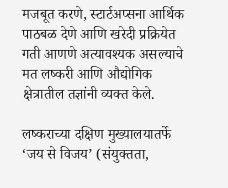मजबूत करणे, स्टार्टअप्सना आर्थिक पाठबळ देणे आणि खरेदी प्रक्रियेत गती आणणे अत्यावश्यक असल्याचे मत लष्करी आणि औद्योगिक क्षेत्रातील तज्ञांनी व्यक्त केले.

लष्कराच्या दक्षिण मुख्यालयातर्फे ‘जय से विजय’ (संयुक्तता,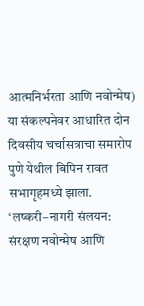आत्मनिर्भरता आणि नवोन्मेष) या संकल्पनेवर आधारित दोन दिवसीय चर्चासत्राचा समारोप पुणे येथील बिपिन रावत सभागृहमध्ये झाला. ‘लष्करी–नागरी संलयन: संरक्षण नवोन्मेष आणि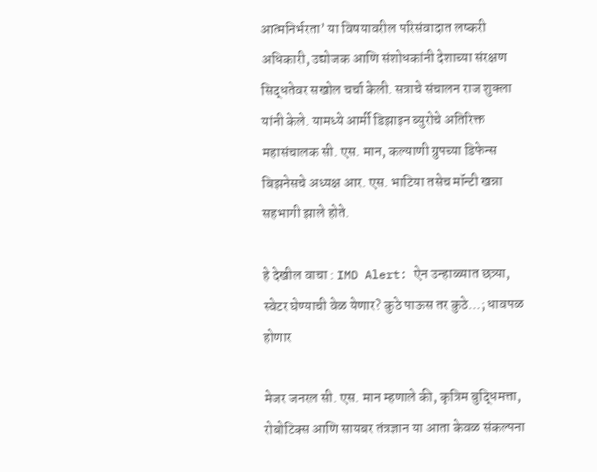आत्मनिर्भरता’ या विषयावरील परिसंवादात लष्करी अधिकारी, उद्योजक आणि संशोधकांनी देशाच्या संरक्षण सिद्धतेवर सखोल चर्चा केली. सत्राचे संचालन राज शुक्ला यांनी केले. यामध्ये आर्मी डिझाइन ब्युरोचे अतिरिक्त महासंचालक सी. एस. मान, कल्याणी ग्रुपच्या डिफेन्स बिझनेसचे अध्यक्ष आर. एस. भाटिया तसेच मॉन्टी खन्ना सहभागी झाले होते.

हे देखील वाचा : IMD Alert: ऐन उन्हाळ्यात छत्र्या, स्वेटर घेण्याची वेळ येणार? कुठे पाऊस तर कुठे…; धावपळ होणार

मेजर जनरल सी. एस. मान म्हणाले की, कृत्रिम बुद्धिमत्ता, रोबोटिक्स आणि सायबर तंत्रज्ञान या आता केवळ संकल्पना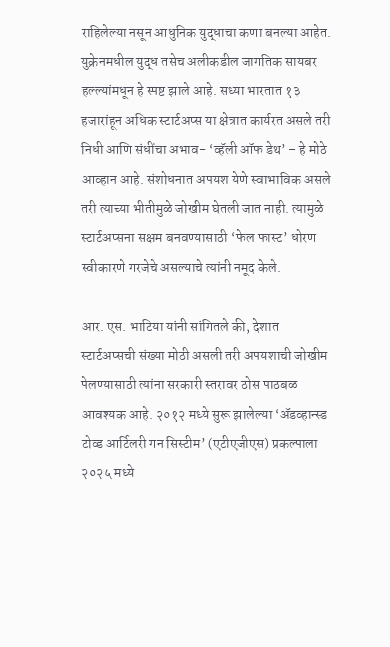राहिलेल्या नसून आधुनिक युद्धाचा कणा बनल्या आहेत. युक्रेनमधील युद्ध तसेच अलीकडील जागतिक सायबर हल्ल्यांमधून हे स्पष्ट झाले आहे. सध्या भारतात १३ हजारांहून अधिक स्टार्टअप्स या क्षेत्रात कार्यरत असले तरी निधी आणि संधींचा अभाव- ‘व्हॅली ऑफ डेथ’ – हे मोठे आव्हान आहे. संशोधनात अपयश येणे स्वाभाविक असले तरी त्याच्या भीतीमुळे जोखीम घेतली जात नाही. त्यामुळे स्टार्टअप्सना सक्षम बनवण्यासाठी ‘फेल फास्ट’ धोरण स्वीकारणे गरजेचे असल्याचे त्यांनी नमूद केले.

आर. एस. भाटिया यांनी सांगितले की, देशात स्टार्टअप्सची संख्या मोठी असली तरी अपयशाची जोखीम पेलण्यासाठी त्यांना सरकारी स्तरावर ठोस पाठबळ आवश्यक आहे. २०१२ मध्ये सुरू झालेल्या ‘ॲडव्हान्स्ड टोव्ड आर्टिलरी गन सिस्टीम’ (एटीएजीएस) प्रकल्पाला २०२५ मध्ये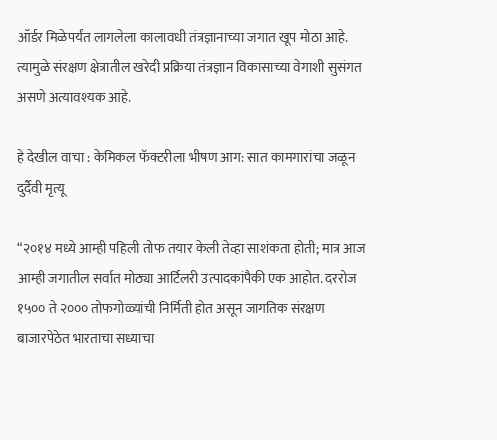ऑर्डर मिळेपर्यंत लागलेला कालावधी तंत्रज्ञानाच्या जगात खूप मोठा आहे. त्यामुळे संरक्षण क्षेत्रातील खरेदी प्रक्रिया तंत्रज्ञान विकासाच्या वेगाशी सुसंगत असणे अत्यावश्यक आहे.

हे देखील वाचा : केमिकल फॅक्टरीला भीषण आग: सात कामगारांचा जळून दुर्दैवी मृत्यू

“२०१४ मध्ये आम्ही पहिली तोफ तयार केली तेव्हा साशंकता होती; मात्र आज आम्ही जगातील सर्वात मोठ्या आर्टिलरी उत्पादकांपैकी एक आहोत. दररोज १५०० ते २००० तोफगोळ्यांची निर्मिती होत असून जागतिक संरक्षण बाजारपेठेत भारताचा सध्याचा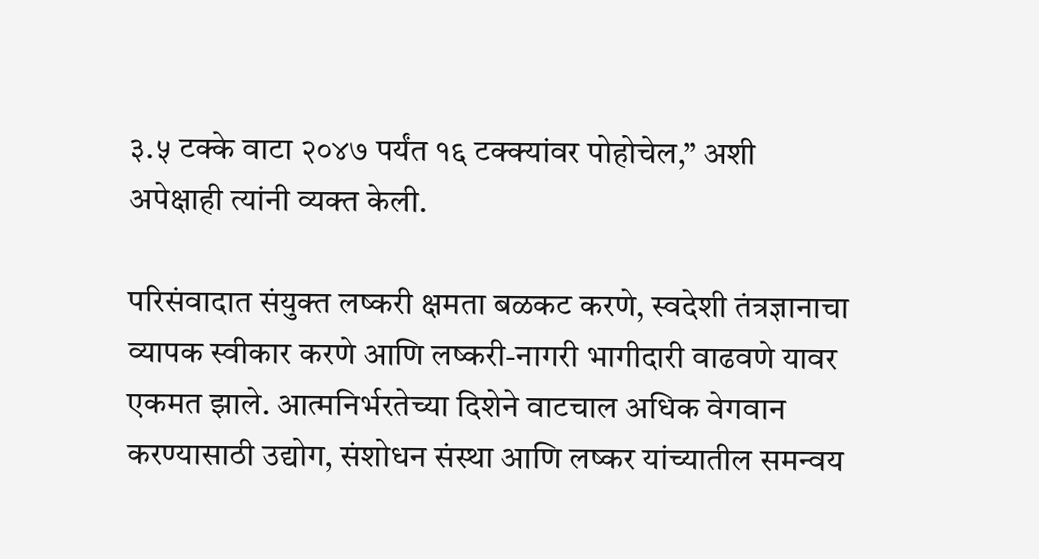३.५ टक्के वाटा २०४७ पर्यंत १६ टक्क्यांवर पोहोचेल,” अशी अपेक्षाही त्यांनी व्यक्त केली.

परिसंवादात संयुक्त लष्करी क्षमता बळकट करणे, स्वदेशी तंत्रज्ञानाचा व्यापक स्वीकार करणे आणि लष्करी-नागरी भागीदारी वाढवणे यावर एकमत झाले. आत्मनिर्भरतेच्या दिशेने वाटचाल अधिक वेगवान करण्यासाठी उद्योग, संशोधन संस्था आणि लष्कर यांच्यातील समन्वय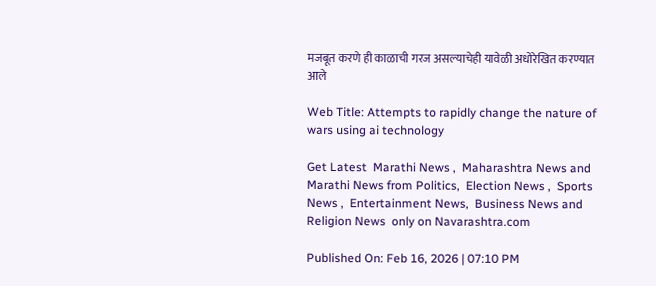मजबूत करणे ही काळाची गरज असल्याचेही यावेळी अधोरेखित करण्यात आले

Web Title: Attempts to rapidly change the nature of wars using ai technology

Get Latest  Marathi News ,  Maharashtra News and  Marathi News from Politics,  Election News ,  Sports News ,  Entertainment News,  Business News and   Religion News  only on Navarashtra.com

Published On: Feb 16, 2026 | 07:10 PM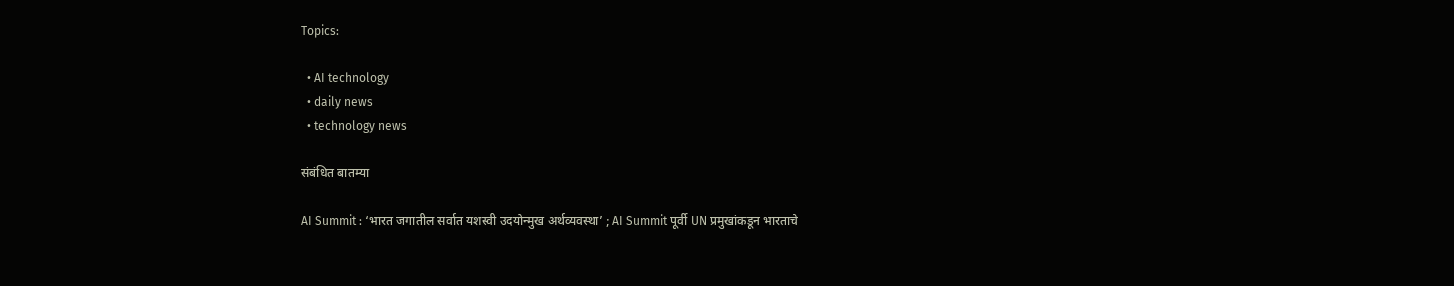Topics:

  • AI technology
  • daily news
  • technology news

संबंधित बातम्या

AI Summit : ‘भारत जगातील सर्वात यशस्वी उदयोन्मुख अर्थव्यवस्था’ ; AI Summit पूर्वी UN प्रमुखांकडून भारताचे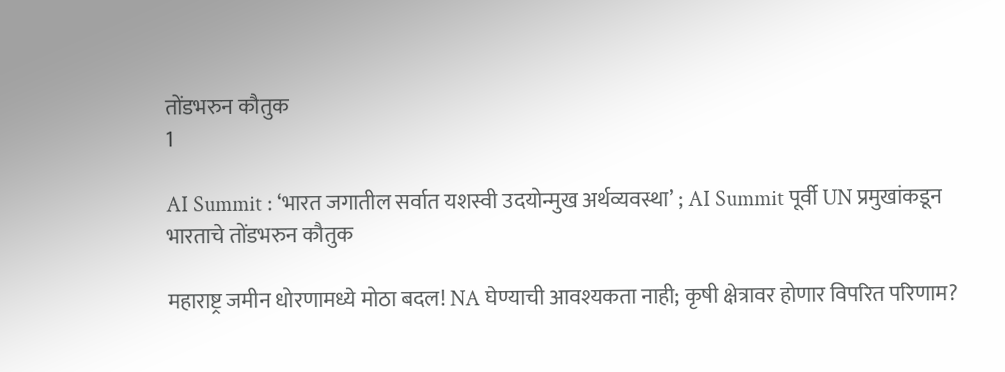तोंडभरुन कौतुक
1

AI Summit : ‘भारत जगातील सर्वात यशस्वी उदयोन्मुख अर्थव्यवस्था’ ; AI Summit पूर्वी UN प्रमुखांकडून भारताचे तोंडभरुन कौतुक

महाराष्ट्र जमीन धोरणामध्ये मोठा बदल! NA घेण्याची आवश्यकता नाही; कृषी क्षेत्रावर होणार विपरित परिणाम?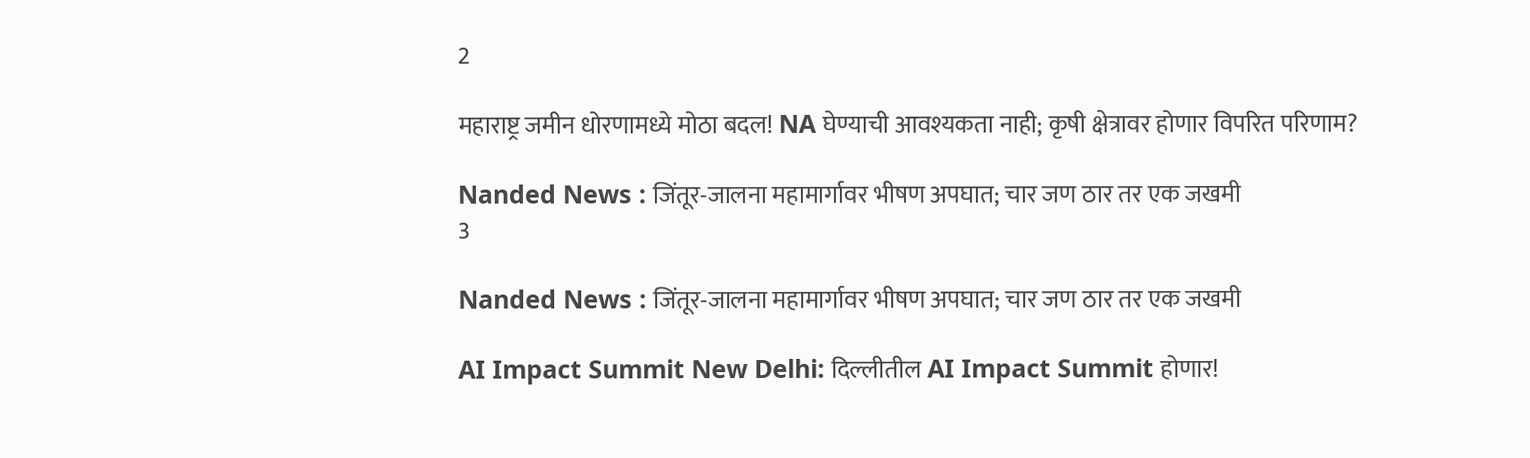2

महाराष्ट्र जमीन धोरणामध्ये मोठा बदल! NA घेण्याची आवश्यकता नाही; कृषी क्षेत्रावर होणार विपरित परिणाम?

Nanded News : जिंतूर-जालना महामार्गावर भीषण अपघात; चार जण ठार तर एक जखमी
3

Nanded News : जिंतूर-जालना महामार्गावर भीषण अपघात; चार जण ठार तर एक जखमी

AI Impact Summit New Delhi: दिल्लीतील AI Impact Summit होणार!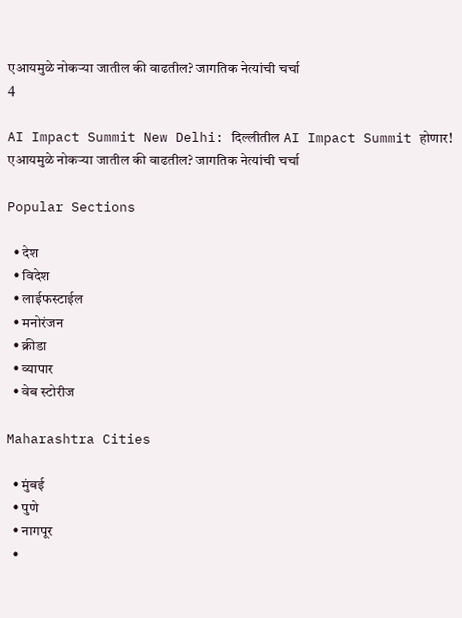एआयमुळे नोकऱ्या जातील की वाढतील? जागतिक नेत्यांची चर्चा
4

AI Impact Summit New Delhi: दिल्लीतील AI Impact Summit होणार!  एआयमुळे नोकऱ्या जातील की वाढतील? जागतिक नेत्यांची चर्चा

Popular Sections

  • देश
  • विदेश
  • लाईफस्टाईल
  • मनोरंजन
  • क्रीडा
  • व्यापार
  • वेब स्टोरीज

Maharashtra Cities

  • मुंबई
  • पुणे
  • नागपूर
  •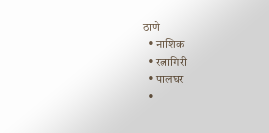ठाणे
  • नाशिक
  • रत्नागिरी
  • पालघर
  •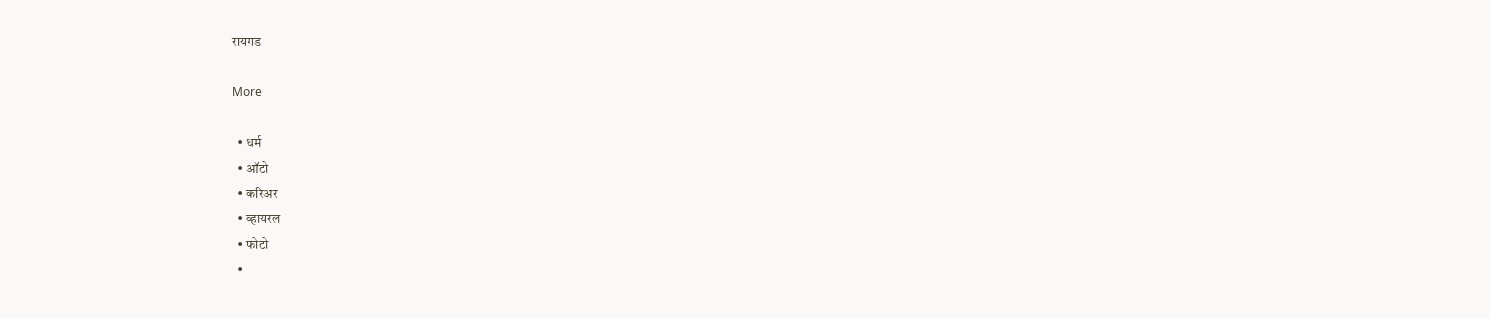रायगड

More

  • धर्म
  • ऑटो
  • करिअर
  • व्हायरल
  • फोटो
  •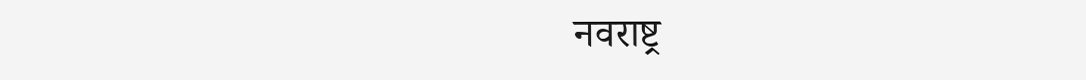नवराष्ट्र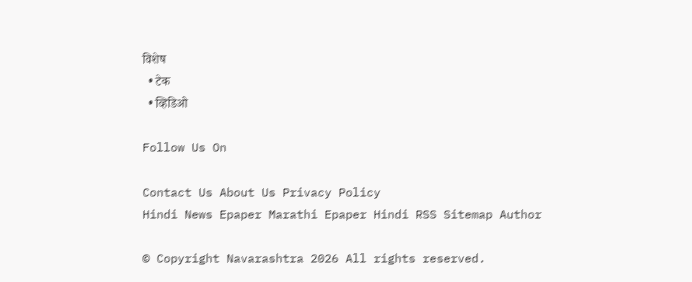विशेष
  • टेक
  • व्हिडिओ

Follow Us On

Contact Us About Us Privacy Policy
Hindi News Epaper Marathi Epaper Hindi RSS Sitemap Author

© Copyright Navarashtra 2026 All rights reserved.